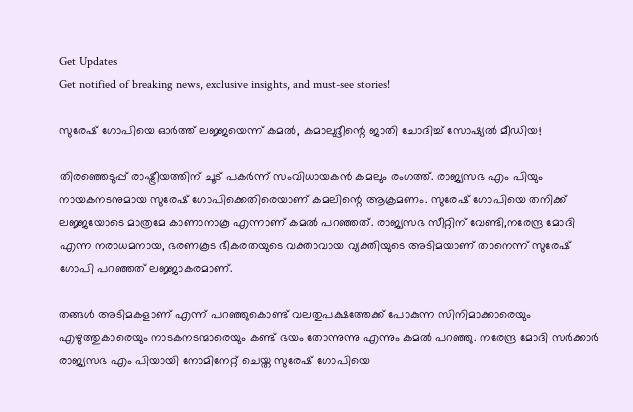Get Updates
Get notified of breaking news, exclusive insights, and must-see stories!

സുരേഷ് ഗോപിയെ ഓര്‍ത്ത് ലജ്ജയെന്ന് കമല്‍, കമാലുദ്ദീന്റെ ജാതി ചോദിച്ച് സോഷ്യല്‍ മീഡിയ!

തിരഞ്ഞെടുപ്പ് രാഷ്ട്രീയത്തിന് ചൂട് പകര്‍ന്ന് സംവിധായകന്‍ കമലും രംഗത്ത്. രാജ്യസഭ എം പിയും നായകനടനുമായ സുരേഷ് ഗോപിക്കെതിരെയാണ് കമലിന്റെ ആക്രമണം. സുരേഷ് ഗോപിയെ തനിക്ക് ലജ്ജയോടെ മാത്രമേ കാണാനാകൂ എന്നാണ് കമല്‍ പറഞ്ഞത്. രാജ്യസഭ സീറ്റിന് വേണ്ടി,നരേന്ദ്ര മോദി എന്ന നരാധമനായ, ഭരണകൂട ഭീകരതയുടെ വക്താവായ വ്യക്തിയുടെ അടിമയാണ് താനെന്ന് സുരേഷ് ഗോപി പറഞ്ഞത് ലജ്ജാകരമാണ്.

തങ്ങള്‍ അടിമകളാണ് എന്ന് പറഞ്ഞുകൊണ്ട് വലതുപക്ഷത്തേക്ക് പോകുന്ന സിനിമാക്കാരെയും എഴുത്തുകാരെയും നാടകനടന്മാരെയും കണ്ട് ഭയം തോന്നുന്നു എന്നും കമല്‍ പറഞ്ഞു. നരേന്ദ്ര മോദി സര്‍ക്കാര്‍ രാജ്യസഭ എം പിയായി നോമിനേറ്റ് ചെയ്ത സുരേഷ് ഗോപിയെ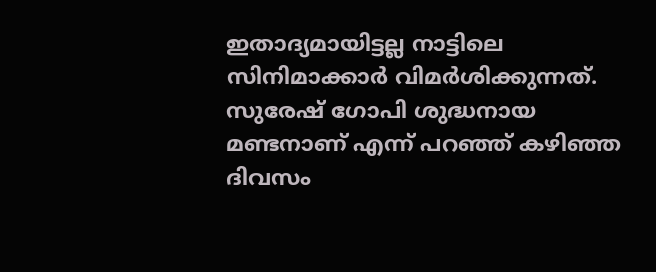ഇതാദ്യമായിട്ടല്ല നാട്ടിലെ സിനിമാക്കാര്‍ വിമര്‍ശിക്കുന്നത്. സുരേഷ് ഗോപി ശുദ്ധനായ മണ്ടനാണ് എന്ന് പറഞ്ഞ് കഴിഞ്ഞ ദിവസം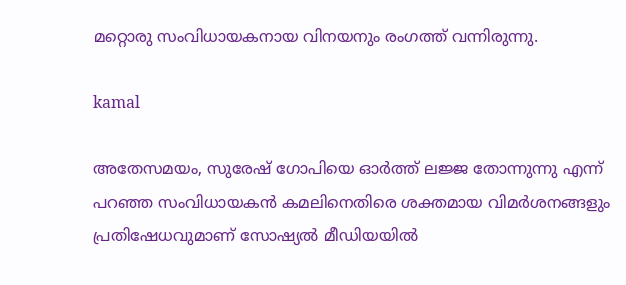മറ്റൊരു സംവിധായകനായ വിനയനും രംഗത്ത് വന്നിരുന്നു.

kamal

അതേസമയം, സുരേഷ് ഗോപിയെ ഓര്‍ത്ത് ലജ്ജ തോന്നുന്നു എന്ന് പറഞ്ഞ സംവിധായകന്‍ കമലിനെതിരെ ശക്തമായ വിമര്‍ശനങ്ങളും പ്രതിഷേധവുമാണ് സോഷ്യല്‍ മീഡിയയില്‍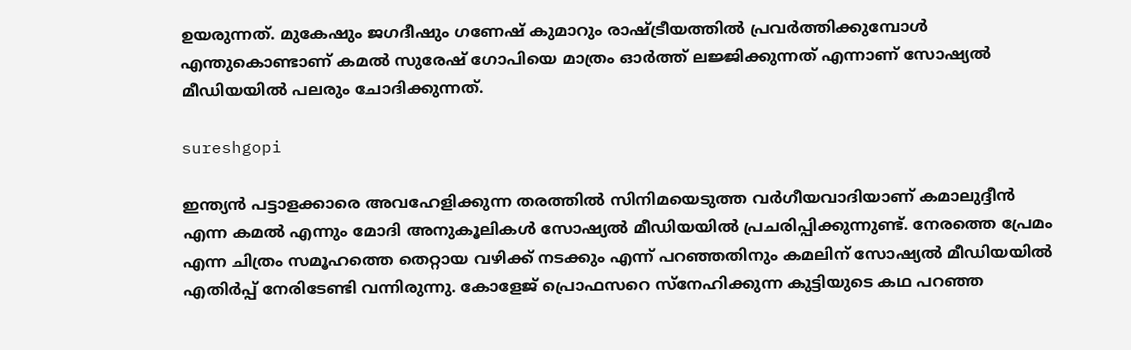ഉയരുന്നത്. മുകേഷും ജഗദീഷും ഗണേഷ് കുമാറും രാഷ്ട്രീയത്തില്‍ പ്രവര്‍ത്തിക്കുമ്പോള്‍ എന്തുകൊണ്ടാണ് കമല്‍ സുരേഷ് ഗോപിയെ മാത്രം ഓര്‍ത്ത് ലജ്ജിക്കുന്നത് എന്നാണ് സോഷ്യല്‍ മീഡിയയില്‍ പലരും ചോദിക്കുന്നത്.

sureshgopi

ഇന്ത്യന്‍ പട്ടാളക്കാരെ അവഹേളിക്കുന്ന തരത്തില്‍ സിനിമയെടുത്ത വര്‍ഗീയവാദിയാണ് കമാലുദ്ദീന്‍ എന്ന കമല്‍ എന്നും മോദി അനുകൂലികള്‍ സോഷ്യല്‍ മീഡിയയില്‍ പ്രചരിപ്പിക്കുന്നുണ്ട്. നേരത്തെ പ്രേമം എന്ന ചിത്രം സമൂഹത്തെ തെറ്റായ വഴിക്ക് നടക്കും എന്ന് പറഞ്ഞതിനും കമലിന് സോഷ്യല്‍ മീഡിയയില്‍ എതിര്‍പ്പ് നേരിടേണ്ടി വന്നിരുന്നു. കോളേജ് പ്രൊഫസറെ സ്‌നേഹിക്കുന്ന കുട്ടിയുടെ കഥ പറഞ്ഞ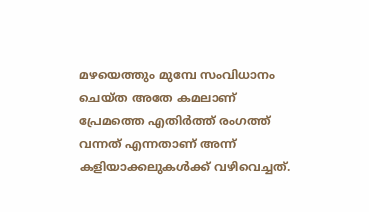മഴയെത്തും മുമ്പേ സംവിധാനം ചെയ്ത അതേ കമലാണ് പ്രേമത്തെ എതിര്‍ത്ത് രംഗത്ത് വന്നത് എന്നതാണ് അന്ന് കളിയാക്കലുകള്‍ക്ക് വഴിവെച്ചത്.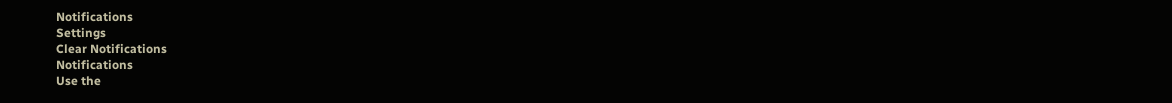Notifications
Settings
Clear Notifications
Notifications
Use the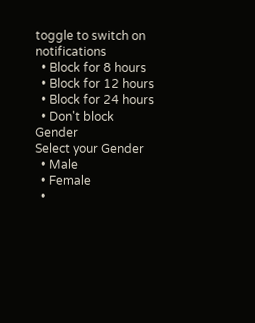toggle to switch on notifications
  • Block for 8 hours
  • Block for 12 hours
  • Block for 24 hours
  • Don't block
Gender
Select your Gender
  • Male
  • Female
  •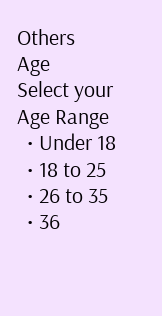Others
Age
Select your Age Range
  • Under 18
  • 18 to 25
  • 26 to 35
  • 36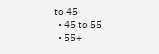to 45
  • 45 to 55
  • 55+